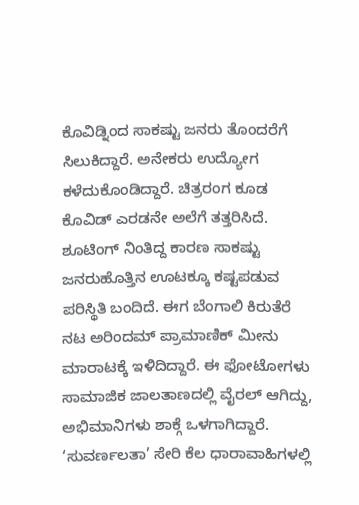ಕೊವಿಡ್ನಿಂದ ಸಾಕಷ್ಟು ಜನರು ತೊಂದರೆಗೆ ಸಿಲುಕಿದ್ದಾರೆ. ಅನೇಕರು ಉದ್ಯೋಗ ಕಳೆದುಕೊಂಡಿದ್ದಾರೆ. ಚಿತ್ರರಂಗ ಕೂಡ ಕೊವಿಡ್ ಎರಡನೇ ಅಲೆಗೆ ತತ್ತರಿಸಿದೆ. ಶೂಟಿಂಗ್ ನಿಂತಿದ್ದ ಕಾರಣ ಸಾಕಷ್ಟು ಜನರುಹೊತ್ತಿನ ಊಟಕ್ಕೂ ಕಷ್ಟಪಡುವ ಪರಿಸ್ಥಿತಿ ಬಂದಿದೆ. ಈಗ ಬೆಂಗಾಲಿ ಕಿರುತೆರೆ ನಟ ಅರಿಂದಮ್ ಪ್ರಾಮಾಣಿಕ್ ಮೀನು ಮಾರಾಟಕ್ಕೆ ಇಳಿದಿದ್ದಾರೆ. ಈ ಫೋಟೋಗಳು ಸಾಮಾಜಿಕ ಜಾಲತಾಣದಲ್ಲಿ ವೈರಲ್ ಆಗಿದ್ದು, ಅಭಿಮಾನಿಗಳು ಶಾಕ್ಗೆ ಒಳಗಾಗಿದ್ದಾರೆ.
‘ಸುವರ್ಣಲತಾ’ ಸೇರಿ ಕೆಲ ಧಾರಾವಾಹಿಗಳಲ್ಲಿ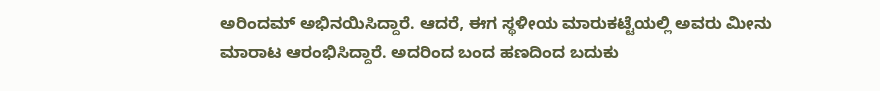ಅರಿಂದಮ್ ಅಭಿನಯಿಸಿದ್ದಾರೆ. ಆದರೆ, ಈಗ ಸ್ಥಳೀಯ ಮಾರುಕಟ್ಟೆಯಲ್ಲಿ ಅವರು ಮೀನು ಮಾರಾಟ ಆರಂಭಿಸಿದ್ದಾರೆ. ಅದರಿಂದ ಬಂದ ಹಣದಿಂದ ಬದುಕು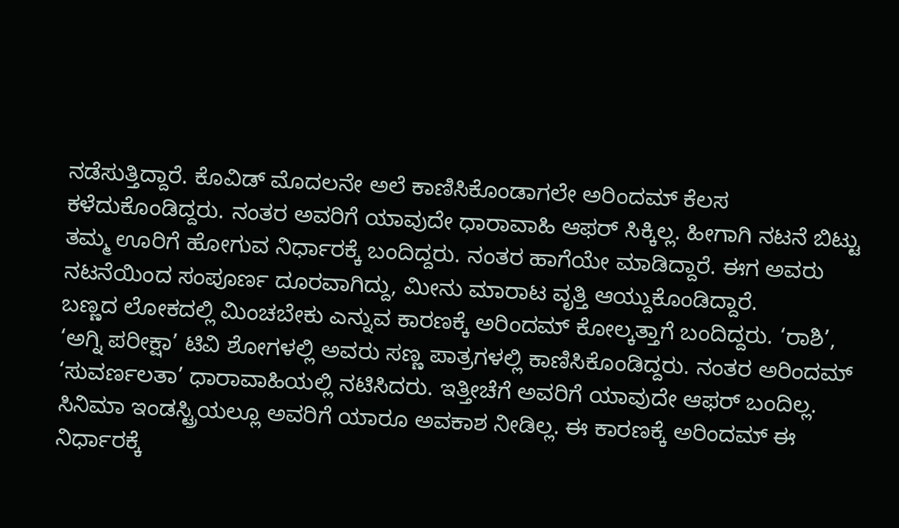ನಡೆಸುತ್ತಿದ್ದಾರೆ. ಕೊವಿಡ್ ಮೊದಲನೇ ಅಲೆ ಕಾಣಿಸಿಕೊಂಡಾಗಲೇ ಅರಿಂದಮ್ ಕೆಲಸ ಕಳೆದುಕೊಂಡಿದ್ದರು. ನಂತರ ಅವರಿಗೆ ಯಾವುದೇ ಧಾರಾವಾಹಿ ಆಫರ್ ಸಿಕ್ಕಿಲ್ಲ. ಹೀಗಾಗಿ ನಟನೆ ಬಿಟ್ಟು ತಮ್ಮ ಊರಿಗೆ ಹೋಗುವ ನಿರ್ಧಾರಕ್ಕೆ ಬಂದಿದ್ದರು. ನಂತರ ಹಾಗೆಯೇ ಮಾಡಿದ್ದಾರೆ. ಈಗ ಅವರು ನಟನೆಯಿಂದ ಸಂಪೂರ್ಣ ದೂರವಾಗಿದ್ದು, ಮೀನು ಮಾರಾಟ ವೃತ್ತಿ ಆಯ್ದುಕೊಂಡಿದ್ದಾರೆ.
ಬಣ್ಣದ ಲೋಕದಲ್ಲಿ ಮಿಂಚಬೇಕು ಎನ್ನುವ ಕಾರಣಕ್ಕೆ ಅರಿಂದಮ್ ಕೋಲ್ಕತ್ತಾಗೆ ಬಂದಿದ್ದರು. ‘ರಾಶಿ’, ‘ಅಗ್ನಿ ಪರೀಕ್ಷಾ’ ಟಿವಿ ಶೋಗಳಲ್ಲಿ ಅವರು ಸಣ್ಣ ಪಾತ್ರಗಳಲ್ಲಿ ಕಾಣಿಸಿಕೊಂಡಿದ್ದರು. ನಂತರ ಅರಿಂದಮ್ ‘ಸುವರ್ಣಲತಾ’ ಧಾರಾವಾಹಿಯಲ್ಲಿ ನಟಿಸಿದರು. ಇತ್ತೀಚೆಗೆ ಅವರಿಗೆ ಯಾವುದೇ ಆಫರ್ ಬಂದಿಲ್ಲ. ಸಿನಿಮಾ ಇಂಡಸ್ಟ್ರಿಯಲ್ಲೂ ಅವರಿಗೆ ಯಾರೂ ಅವಕಾಶ ನೀಡಿಲ್ಲ. ಈ ಕಾರಣಕ್ಕೆ ಅರಿಂದಮ್ ಈ ನಿರ್ಧಾರಕ್ಕೆ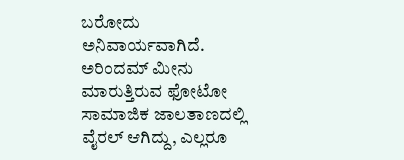ಬರೋದು ಅನಿವಾರ್ಯವಾಗಿದೆ.
ಅರಿಂದಮ್ ಮೀನು ಮಾರುತ್ತಿರುವ ಫೋಟೋ ಸಾಮಾಜಿಕ ಜಾಲತಾಣದಲ್ಲಿ ವೈರಲ್ ಆಗಿದ್ದು, ಎಲ್ಲರೂ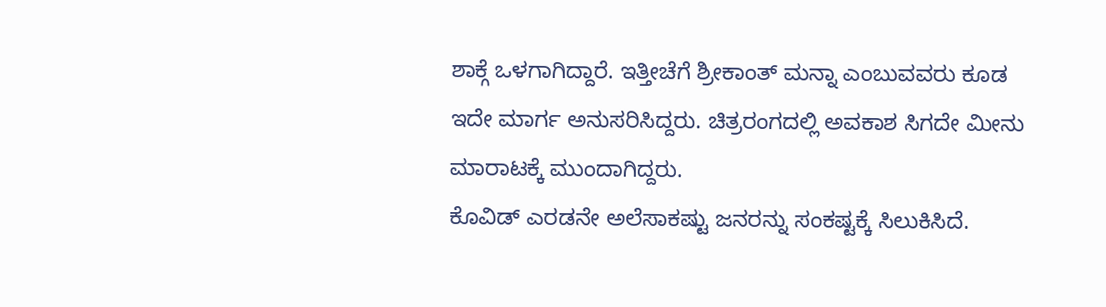ಶಾಕ್ಗೆ ಒಳಗಾಗಿದ್ದಾರೆ. ಇತ್ತೀಚೆಗೆ ಶ್ರೀಕಾಂತ್ ಮನ್ನಾ ಎಂಬುವವರು ಕೂಡ ಇದೇ ಮಾರ್ಗ ಅನುಸರಿಸಿದ್ದರು. ಚಿತ್ರರಂಗದಲ್ಲಿ ಅವಕಾಶ ಸಿಗದೇ ಮೀನು ಮಾರಾಟಕ್ಕೆ ಮುಂದಾಗಿದ್ದರು.
ಕೊವಿಡ್ ಎರಡನೇ ಅಲೆಸಾಕಷ್ಟು ಜನರನ್ನು ಸಂಕಷ್ಟಕ್ಕೆ ಸಿಲುಕಿಸಿದೆ.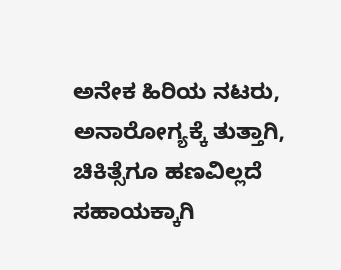ಅನೇಕ ಹಿರಿಯ ನಟರು, ಅನಾರೋಗ್ಯಕ್ಕೆ ತುತ್ತಾಗಿ, ಚಿಕಿತ್ಸೆಗೂ ಹಣವಿಲ್ಲದೆ ಸಹಾಯಕ್ಕಾಗಿ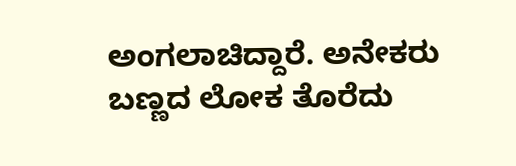ಅಂಗಲಾಚಿದ್ದಾರೆ. ಅನೇಕರು ಬಣ್ಣದ ಲೋಕ ತೊರೆದು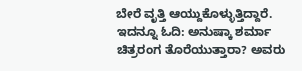ಬೇರೆ ವೃತ್ತಿ ಆಯ್ದುಕೊಳ್ಳುತ್ತಿದ್ದಾರೆ.
ಇದನ್ನೂ ಓದಿ: ಅನುಷ್ಕಾ ಶರ್ಮಾ ಚಿತ್ರರಂಗ ತೊರೆಯುತ್ತಾರಾ? ಅವರು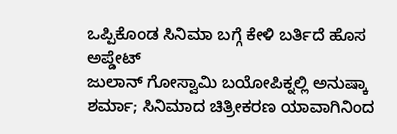ಒಪ್ಪಿಕೊಂಡ ಸಿನಿಮಾ ಬಗ್ಗೆ ಕೇಳಿ ಬರ್ತಿದೆ ಹೊಸ ಅಪ್ಡೇಟ್
ಜುಲಾನ್ ಗೋಸ್ವಾಮಿ ಬಯೋಪಿಕ್ನಲ್ಲಿ ಅನುಷ್ಕಾ ಶರ್ಮಾ; ಸಿನಿಮಾದ ಚಿತ್ರೀಕರಣ ಯಾವಾಗಿನಿಂದ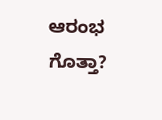ಆರಂಭ ಗೊತ್ತಾ?